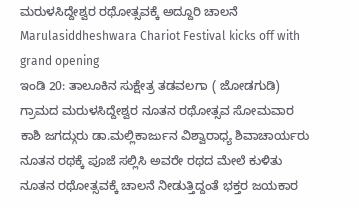ಮರುಳಸಿದ್ದೇಶ್ವರ ರಥೋತ್ಸವಕ್ಕೆ ಅದ್ದೂರಿ ಚಾಲನೆ
Marulasiddheshwara Chariot Festival kicks off with grand opening
ಇಂಡಿ 20: ತಾಲೂಕಿನ ಸುಕ್ಷೇತ್ರ ತಡವಲಗಾ ( ಜೋಡಗುಡಿ) ಗ್ರಾಮದ ಮರುಳಸಿದ್ದೇಶ್ವರ ನೂತನ ರಥೋತ್ಸವ ಸೋಮವಾರ ಕಾಶಿ ಜಗದ್ಗುರು ಡಾ.ಮಲ್ಲಿಕಾರ್ಜುನ ವಿಶ್ವಾರಾಧ್ಯ ಶಿವಾಚಾರ್ಯರು ನೂತನ ರಥಕ್ಕೆ ಪೂಜೆ ಸಲ್ಲಿಸಿ ಅವರೇ ರಥದ ಮೇಲೆ ಕುಳಿತು ನೂತನ ರಥೋತ್ಸವಕ್ಕೆ ಚಾಲನೆ ನೀಡುತ್ತಿದ್ದಂತೆ ಭಕ್ತರ ಜಯಕಾರ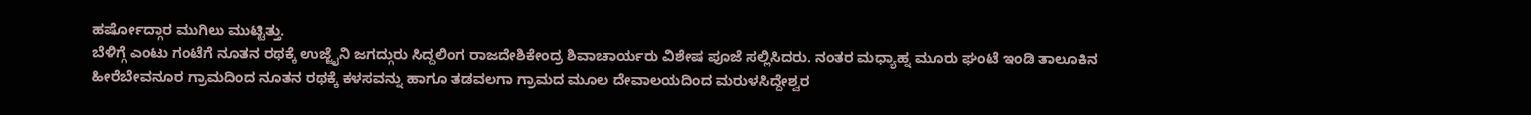ಹರ್ಷೋದ್ಗಾರ ಮುಗಿಲು ಮುಟ್ಟಿತ್ತು.
ಬೆಳಿಗ್ಗೆ ಎಂಟು ಗಂಟೆಗೆ ನೂತನ ರಥಕ್ಕೆ ಉಜ್ಜೈನಿ ಜಗದ್ಗುರು ಸಿದ್ದಲಿಂಗ ರಾಜದೇಶಿಕೇಂದ್ರ ಶಿವಾಚಾರ್ಯರು ವಿಶೇಷ ಪೂಜೆ ಸಲ್ಲಿಸಿದರು. ನಂತರ ಮಧ್ಯಾಹ್ನ ಮೂರು ಘಂಟೆ ಇಂಡಿ ತಾಲೂಕಿನ ಹೀರೆಬೇವನೂರ ಗ್ರಾಮದಿಂದ ನೂತನ ರಥಕ್ಕೆ ಕಳಸವನ್ನು ಹಾಗೂ ತಡವಲಗಾ ಗ್ರಾಮದ ಮೂಲ ದೇವಾಲಯದಿಂದ ಮರುಳಸಿದ್ದೇಶ್ವರ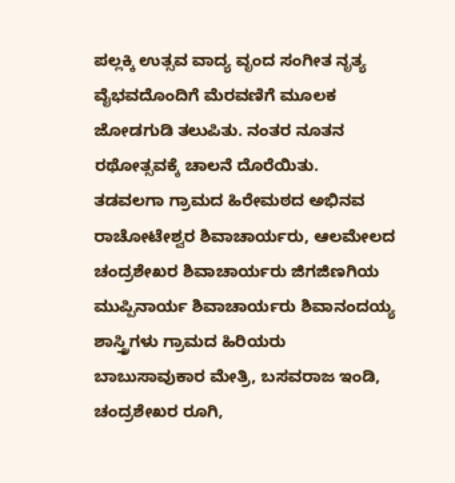ಪಲ್ಲಕ್ಕಿ ಉತ್ಸವ ವಾದ್ಯ ವೃಂದ ಸಂಗೀತ ನೃತ್ಯ ವೈಭವದೊಂದಿಗೆ ಮೆರವಣಿಗೆ ಮೂಲಕ ಜೋಡಗುಡಿ ತಲುಪಿತು. ನಂತರ ನೂತನ ರಥೋತ್ಸವಕ್ಕೆ ಚಾಲನೆ ದೊರೆಯಿತು.
ತಡವಲಗಾ ಗ್ರಾಮದ ಹಿರೇಮಠದ ಅಭಿನವ ರಾಚೋಟೇಶ್ವರ ಶಿವಾಚಾರ್ಯರು, ಆಲಮೇಲದ ಚಂದ್ರಶೇಖರ ಶಿವಾಚಾರ್ಯರು ಜಿಗಜಿಣಗಿಯ ಮುಪ್ಪಿನಾರ್ಯ ಶಿವಾಚಾರ್ಯರು ಶಿವಾನಂದಯ್ಯ ಶಾಸ್ತ್ರಿಗಳು ಗ್ರಾಮದ ಹಿರಿಯರು ಬಾಬುಸಾವುಕಾರ ಮೇತ್ರಿ, ಬಸವರಾಜ ಇಂಡಿ, ಚಂದ್ರಶೇಖರ ರೂಗಿ,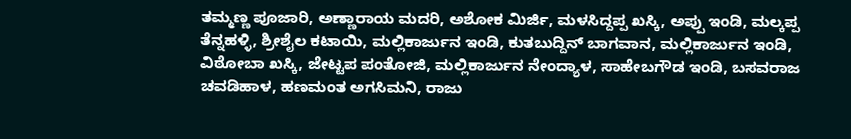ತಮ್ಮಣ್ಣ ಪೂಜಾರಿ, ಅಣ್ಣಾರಾಯ ಮದರಿ, ಅಶೋಕ ಮಿರ್ಜಿ, ಮಳಸಿದ್ದಪ್ಪ ಖಸ್ಕಿ, ಅಪ್ಪು ಇಂಡಿ, ಮಲ್ಕಪ್ಪ ತೆನ್ನಹಳ್ಳಿ, ಶ್ರೀಶೈಲ ಕಟಾಯಿ, ಮಲ್ಲಿಕಾರ್ಜುನ ಇಂಡಿ, ಕುತಬುದ್ದಿನ್ ಬಾಗವಾನ, ಮಲ್ಲಿಕಾರ್ಜುನ ಇಂಡಿ, ವಿಠೋಬಾ ಖಸ್ಕಿ, ಜೇಟ್ಟಪ ಪಂತೋಜಿ, ಮಲ್ಲಿಕಾರ್ಜುನ ನೇಂದ್ಯಾಳ, ಸಾಹೇಬಗೌಡ ಇಂಡಿ, ಬಸವರಾಜ ಚವಡಿಹಾಳ, ಹಣಮಂತ ಅಗಸಿಮನಿ, ರಾಜು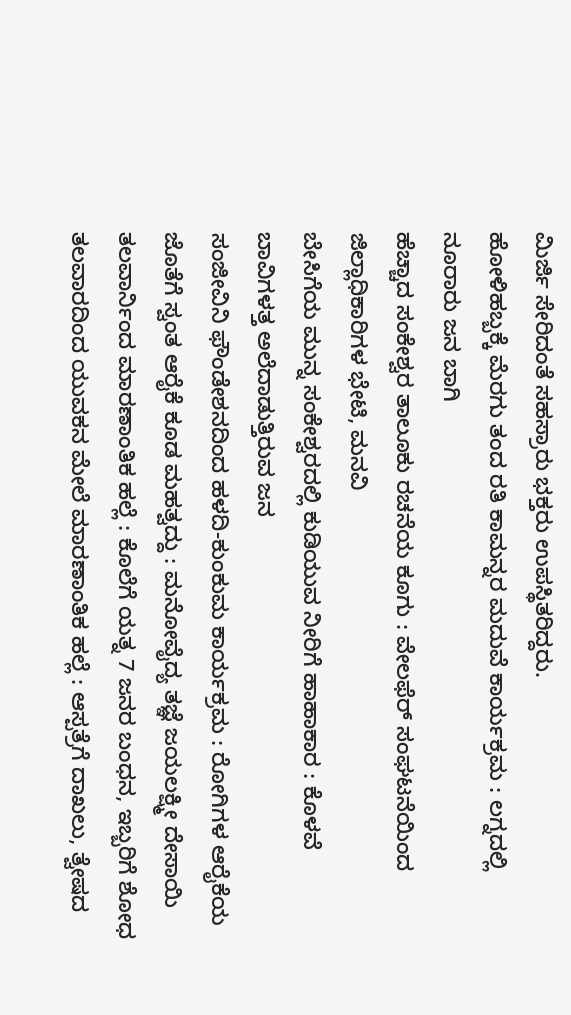ಮಿರ್ಜಿ ಸೇರಿದಂತೆ ಸಹಸ್ರಾರು ಭಕ್ತರು ಉಪಸ್ಥಿತರಿದ್ದರು.
ಹೋಳಿಹಬ್ಬಕ್ಕೆ ಮೆರಗು ತಂದ ರತಿ ಕಾಮನ್ನರ ಮದುವೆ ಕಾರ್ಯಕ್ರಮ : ಲಗ್ನದಲ್ಲಿ ನೂರಾರು ಜನ ಬಾಗಿ
ಹೆಚ್ಚಾದ ಸಂಕೇಶ್ವರ ತಾಲೂಕು ರಚನೆಯ ಕೂಗು : ವೇಲಫೆರ್ ಸಂಘಟನೆಯಿಂದ ಜಿಲ್ಲಾಧಿಕಾರಿಗಳ ಭೇಟಿ, ಮನವಿ
ಬೇಸಿಗೆಯ ಮುನ್ನ ಸಂಕೇಶ್ವರದಲ್ಲಿ ಕುಡಿಯುವ ನೀರಿಗೆ ಹಾಹಾಕಾರ : ಕೊಳವೆ ಬಾವಿಗಳತ್ತ ಅಲೆದಾಡುತ್ತಿರುವ ಜನ
ಸಂಜೀವಿನಿ ಫೌಂಡೇಶನದಿಂದ ಹಳದಿ-ಕುಂಕುಮ ಕಾರ್ಯಕ್ರಮ : ರೋಗಿಗಳ ಆರೈಕೆಯ ಜೊತೆಗೆ ಸ್ವಂತ ಆರೈಕೆ ಕೂಡ ಮಹತ್ವದ್ದು : ಮನೋವೈದ್ಯ ತಜ್ಞೆ ಜಯಲಕ್ಷ್ಮೀ ದೇಸಾಯಿ
ತಲವಾರ್ನಿಂದ ಮಾರಣಾಂತಿಕ ಹಲ್ಲೆ : ಕೊಲೆಗೆ ಯತ್ನ 7 ಜನರ ಬಂಧನ, ಇಬ್ಬರಿಗೆ ಶೋಧ
ತಲವಾರದಿಂದ ಯುವಕನ ಮೇಲೆ ಮಾರಣಾಂತಿಕ ಹಲ್ಲೆ : ಆಸ್ಪತ್ರೆಗೆ ದಾಖಲು, ತ್ವೇಷದ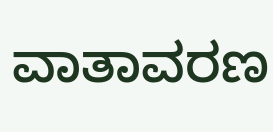ವಾತಾವರಣ